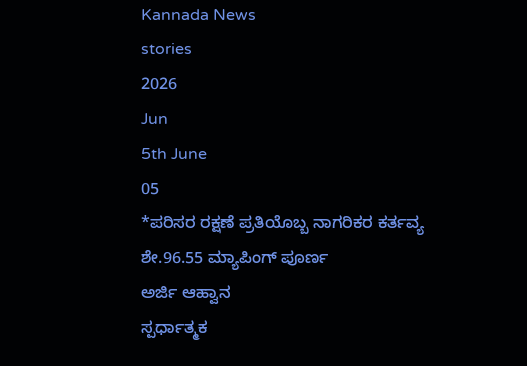Kannada News
stories
2026
Jun
5th June
05
*ಪರಿಸರ ರಕ್ಷಣೆ ಪ್ರತಿಯೊಬ್ಬ ನಾಗರಿಕರ ಕರ್ತವ್ಯ
ಶೇ.96.55 ಮ್ಯಾಪಿಂಗ್ ಪೂರ್ಣ
ಅರ್ಜಿ ಆಹ್ವಾನ
ಸ್ಪರ್ಧಾತ್ಮಕ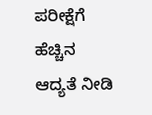ಪರೀಕ್ಷೆಗೆ ಹೆಚ್ಚಿನ ಆದ್ಯತೆ ನೀಡಿ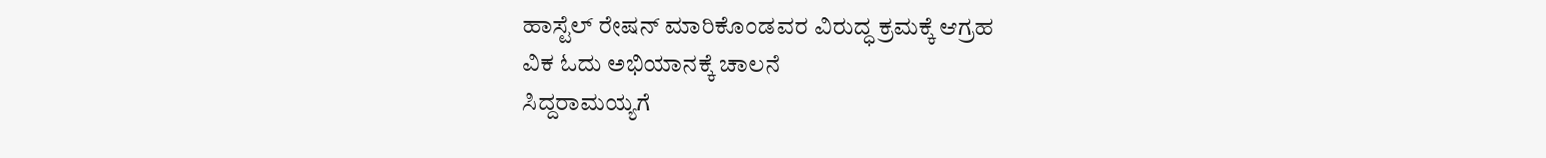ಹಾಸ್ಟೆಲ್ ರೇಷನ್ ಮಾರಿಕೊಂಡವರ ವಿರುದ್ಧ ಕ್ರಮಕ್ಕೆ ಆಗ್ರಹ
ವಿಕ ಓದು ಅಭಿಯಾನಕ್ಕೆ ಚಾಲನೆ
ಸಿದ್ದರಾಮಯ್ಯಗೆ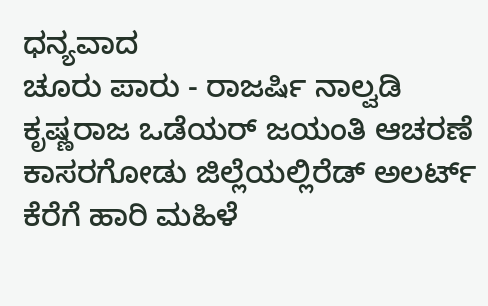ಧನ್ಯವಾದ
ಚೂರು ಪಾರು - ರಾಜರ್ಷಿ ನಾಲ್ವಡಿ ಕೃಷ್ಣರಾಜ ಒಡೆಯರ್ ಜಯಂತಿ ಆಚರಣೆ
ಕಾಸರಗೋಡು ಜಿಲ್ಲೆಯಲ್ಲಿರೆಡ್ ಅಲರ್ಟ್
ಕೆರೆಗೆ ಹಾರಿ ಮಹಿಳೆ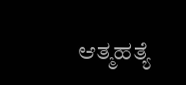ಆತ್ಮಹತ್ಯೆ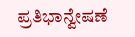ಪ್ರತಿಭಾನ್ವೇಷಣೆ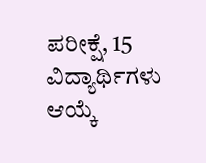ಪರೀಕ್ಷೆ, 15 ವಿದ್ಯಾರ್ಥಿಗಳು ಆಯ್ಕೆ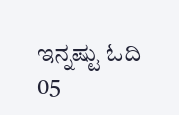ಇನ್ನಷ್ಟು ಓದಿ
05